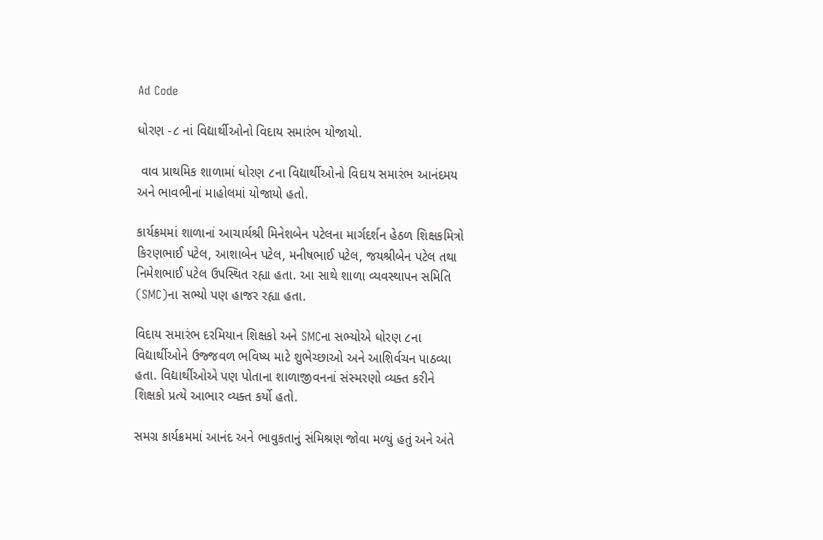Ad Code

ધોરણ -૮ નાં વિદ્યાર્થીઓનો વિદાય સમારંભ યોજાયો.

 વાવ પ્રાથમિક શાળામાં ધોરણ ૮ના વિદ્યાર્થીઓનો વિદાય સમારંભ આનંદમય અને ભાવભીનાં માહોલમાં યોજાયો હતો.

કાર્યક્રમમાં શાળાનાં આચાર્યશ્રી મિનેશબેન પટેલના માર્ગદર્શન હેઠળ શિક્ષકમિત્રો કિરણભાઈ પટેલ, આશાબેન પટેલ, મનીષભાઈ પટેલ, જયશ્રીબેન પટેલ તથા નિમેશભાઈ પટેલ ઉપસ્થિત રહ્યા હતા. આ સાથે શાળા વ્યવસ્થાપન સમિતિ (SMC)ના સભ્યો પણ હાજર રહ્યા હતા.

વિદાય સમારંભ દરમિયાન શિક્ષકો અને SMCના સભ્યોએ ધોરણ ૮ના વિદ્યાર્થીઓને ઉજ્જવળ ભવિષ્ય માટે શુભેચ્છાઓ અને આશિર્વચન પાઠવ્યા હતા. વિદ્યાર્થીઓએ પણ પોતાના શાળાજીવનનાં સંસ્મરણો વ્યક્ત કરીને શિક્ષકો પ્રત્યે આભાર વ્યક્ત કર્યો હતો.

સમગ્ર કાર્યક્રમમાં આનંદ અને ભાવુકતાનું સંમિશ્રણ જોવા મળ્યું હતું અને અંતે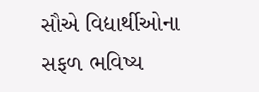સૌએ વિદ્યાર્થીઓના સફળ ભવિષ્ય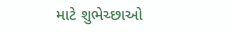માટે શુભેચ્છાઓ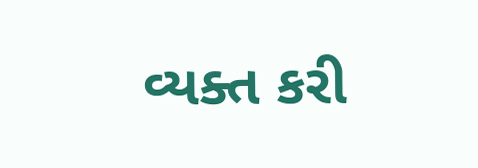વ્યક્ત કરી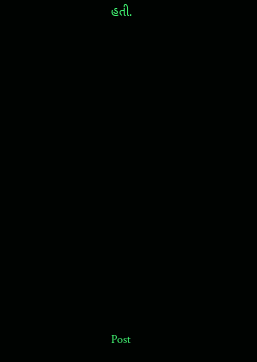હતી.



















Post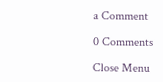a Comment

0 Comments

Close Menu